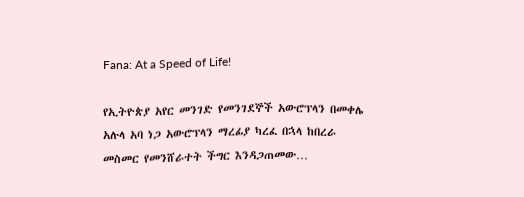Fana: At a Speed of Life!

የኢትዮጵያ አየር መንገድ የመንገደኞች አውሮፕላን በመቀሌ አሉላ አባ ነጋ አውሮፕላን ማረፊያ ካረፈ በኋላ ከበረራ መስመር የመንሸራተት ችግር እንዳጋጠመው…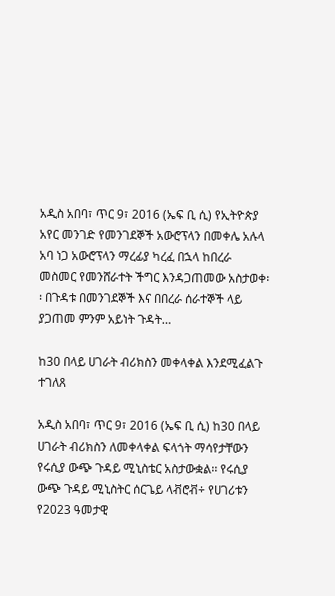አዲስ አበባ፣ ጥር 9፣ 2016 (ኤፍ ቢ ሲ) የኢትዮጵያ አየር መንገድ የመንገደኞች አውሮፕላን በመቀሌ አሉላ አባ ነጋ አውሮፕላን ማረፊያ ካረፈ በኋላ ከበረራ መስመር የመንሸራተት ችግር እንዳጋጠመው አስታወቀ፡፡ በጉዳቱ በመንገደኞች እና በበረራ ሰራተኞች ላይ ያጋጠመ ምንም አይነት ጉዳት…

ከ30 በላይ ሀገራት ብሪክስን መቀላቀል እንደሚፈልጉ ተገለጸ

አዲስ አበባ፣ ጥር 9፣ 2016 (ኤፍ ቢ ሲ) ከ30 በላይ ሀገራት ብሪክስን ለመቀላቀል ፍላጎት ማሳየታቸውን የሩሲያ ውጭ ጉዳይ ሚኒስቴር አስታውቋል፡፡ የሩሲያ ውጭ ጉዳይ ሚኒስትር ሰርጌይ ላቭሮቭ÷ የሀገሪቱን የ2023 ዓመታዊ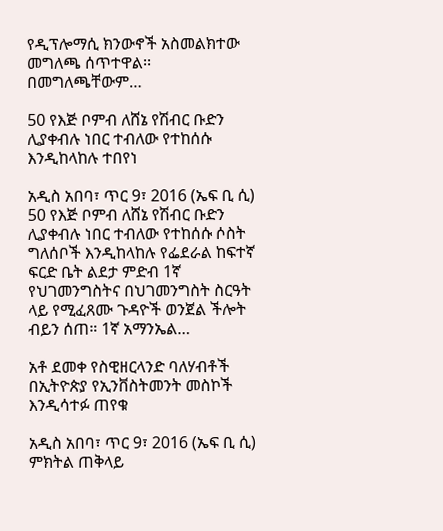የዲፕሎማሲ ክንውኖች አስመልክተው መግለጫ ሰጥተዋል፡፡ በመግለጫቸውም…

50 የእጅ ቦምብ ለሸኔ የሽብር ቡድን ሊያቀብሉ ነበር ተብለው የተከሰሱ እንዲከላከሉ ተበየነ

አዲስ አበባ፣ ጥር 9፣ 2016 (ኤፍ ቢ ሲ) 50 የእጅ ቦምብ ለሸኔ የሽብር ቡድን ሊያቀብሉ ነበር ተብለው የተከሰሱ ሶስት ግለሰቦች እንዲከላከሉ የፌደራል ከፍተኛ ፍርድ ቤት ልደታ ምድብ 1ኛ የህገመንግስትና በህገመንግስት ስርዓት ላይ የሚፈጸሙ ጉዳዮች ወንጀል ችሎት ብይን ሰጠ። 1ኛ አማንኤል…

አቶ ደመቀ የስዊዘርላንድ ባለሃብቶች በኢትዮጵያ የኢንቨስትመንት መስኮች እንዲሳተፉ ጠየቁ

አዲስ አበባ፣ ጥር 9፣ 2016 (ኤፍ ቢ ሲ) ምክትል ጠቅላይ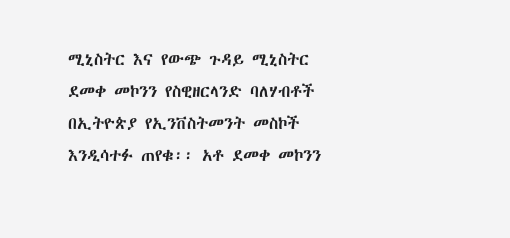ሚኒስትር እና የውጭ ጉዳይ ሚኒስትር ደመቀ መኮንን የስዊዘርላንድ ባለሃብቶች በኢትዮጵያ የኢንቨስትመንት መስኮች እንዲሳተፉ ጠየቁ፡፡ አቶ ደመቀ መኮንን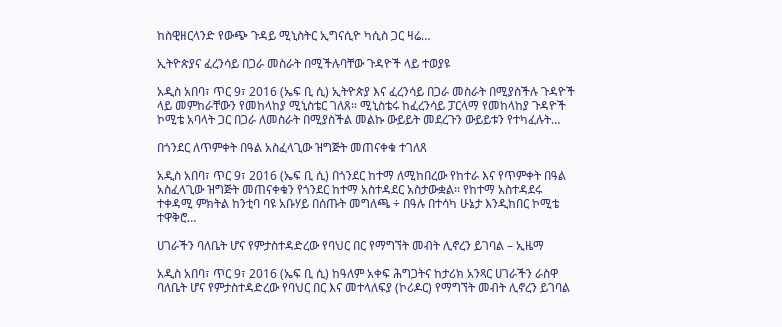ከስዊዘርላንድ የውጭ ጉዳይ ሚኒስትር ኢግናሲዮ ካሲስ ጋር ዛሬ…

ኢትዮጵያና ፈረንሳይ በጋራ መስራት በሚችሉባቸው ጉዳዮች ላይ ተወያዩ

አዲስ አበባ፣ ጥር 9፣ 2016 (ኤፍ ቢ ሲ) ኢትዮጵያ እና ፈረንሳይ በጋራ መስራት በሚያስችሉ ጉዳዮች ላይ መምከራቸውን የመከላከያ ሚኒስቴር ገለጸ፡፡ ሚኒስቴሩ ከፈረንሳይ ፓርላማ የመከላከያ ጉዳዮች ኮሚቴ አባላት ጋር በጋራ ለመስራት በሚያስችል መልኩ ውይይት መደረጉን ውይይቱን የተካፈሉት…

በጎንደር ለጥምቀት በዓል አስፈላጊው ዝግጅት መጠናቀቁ ተገለጸ

አዲስ አበባ፣ ጥር 9፣ 2016 (ኤፍ ቢ ሲ) በጎንደር ከተማ ለሚከበረው የከተራ እና የጥምቀት በዓል አስፈላጊው ዝግጅት መጠናቀቁን የጎንደር ከተማ አስተዳደር አስታውቋል፡፡ የከተማ አስተዳደሩ ተቀዳሚ ምክትል ከንቲባ ባዩ አቡሃይ በሰጡት መግለጫ ÷ በዓሉ በተሳካ ሁኔታ እንዲከበር ኮሚቴ ተዋቅሮ…

ሀገራችን ባለቤት ሆና የምታስተዳድረው የባህር በር የማግኘት መብት ሊኖረን ይገባል – ኢዜማ

አዲስ አበባ፣ ጥር 9፣ 2016 (ኤፍ ቢ ሲ) ከዓለም አቀፍ ሕግጋትና ከታሪክ አንጻር ሀገራችን ራስዋ ባለቤት ሆና የምታስተዳድረው የባህር በር እና መተላለፍያ (ኮሪዶር) የማግኘት መብት ሊኖረን ይገባል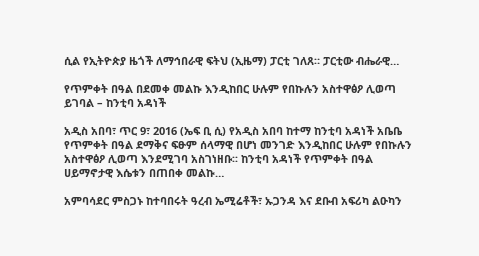ሲል የኢትዮጵያ ዜጎች ለማኅበራዊ ፍትህ (ኢዜማ) ፓርቲ ገለጸ። ፓርቲው ብሔራዊ…

የጥምቀት በዓል በደመቀ መልኩ እንዲከበር ሁሉም የበኩሉን አስተዋፅዖ ሊወጣ ይገባል – ከንቲባ አዳነች

አዲስ አበባ፣ ጥር 9፣ 2016 (ኤፍ ቢ ሲ) የአዲስ አበባ ከተማ ከንቲባ አዳነች አቤቤ የጥምቀት በዓል ደማቅና ፍፁም ሰላማዊ በሆነ መንገድ እንዲከበር ሁሉም የበኩሉን አስተዋፅዖ ሊወጣ እንደሚገባ አስገነዘቡ፡፡ ከንቲባ አዳነች የጥምቀት በዓል ሀይማኖታዊ እሴቱን በጠበቀ መልኩ…

አምባሳደር ምስጋኑ ከተባበሩት ዓረብ ኤሚሬቶች፣ ኡጋንዳ እና ደቡብ አፍሪካ ልዑካን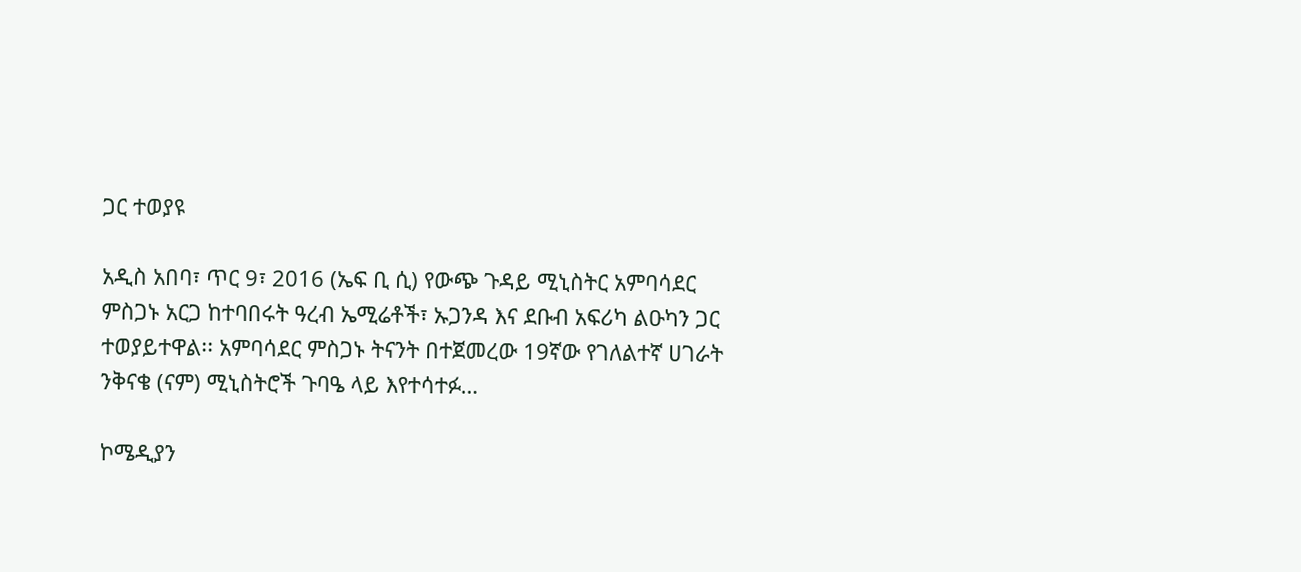ጋር ተወያዩ

አዲስ አበባ፣ ጥር 9፣ 2016 (ኤፍ ቢ ሲ) የውጭ ጉዳይ ሚኒስትር አምባሳደር ምስጋኑ አርጋ ከተባበሩት ዓረብ ኤሚሬቶች፣ ኡጋንዳ እና ደቡብ አፍሪካ ልዑካን ጋር ተወያይተዋል፡፡ አምባሳደር ምስጋኑ ትናንት በተጀመረው 19ኛው የገለልተኛ ሀገራት ንቅናቄ (ናም) ሚኒስትሮች ጉባዔ ላይ እየተሳተፉ…

ኮሜዲያን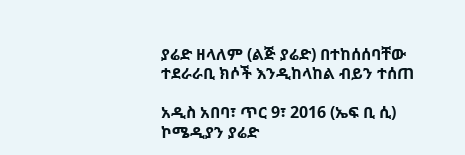ያሬድ ዘላለም (ልጅ ያሬድ) በተከሰሰባቸው ተደራራቢ ክሶች እንዲከላከል ብይን ተሰጠ

አዲስ አበባ፣ ጥር 9፣ 2016 (ኤፍ ቢ ሲ) ኮሜዲያን ያሬድ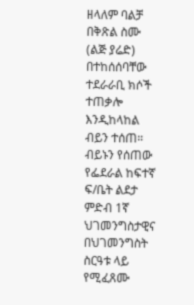ዘላለም ባልቻ በቅጽል ስሙ (ልጅ ያሬድ) በተከሰሰባቸው ተደራራቢ ክሶች ተጠቃሎ እንዲከላከል ብይን ተሰጠ። ብይኑን የሰጠው የፌደራል ከፍተኛ ፍ/ቤት ልደታ ምድብ 1ኛ ህገመንግስታዊና በህገመንግስት ስርዓቱ ላይ የሚፈጸሙ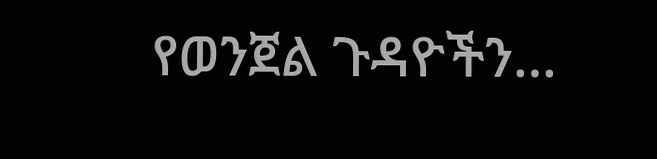የወንጀል ጉዳዮችን…